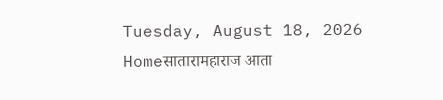Tuesday, August 18, 2026
Homeसातारामहाराज आता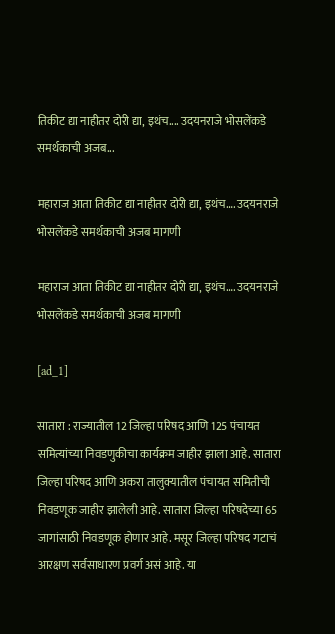तिकीट द्या नाहीतर दोरी द्या, इथंच.... उदयनराजे भोसलेंकडे समर्थकाची अजब...

महाराज आता तिकीट द्या नाहीतर दोरी द्या, इथंच…. उदयनराजे भोसलेंकडे समर्थकाची अजब मागणी

महाराज आता तिकीट द्या नाहीतर दोरी द्या, इथंच…. उदयनराजे भोसलेंकडे समर्थकाची अजब मागणी

[ad_1]

सातारा : राज्यातील 12 जिल्हा परिषद आणि 125 पंचायत समित्यांच्या निवडणुकीचा कार्यक्रम जाहीर झाला आहे. सातारा जिल्हा परिषद आणि अकरा तालुक्यातील पंचायत समितीची निवडणूक जाहीर झालेली आहे. सातारा जिल्हा परिषदेच्या 65 जागांसाठी निवडणूक होणार आहे. मसूर जिल्हा परिषद गटाचं आरक्षण सर्वसाधारण प्रवर्ग असं आहे. या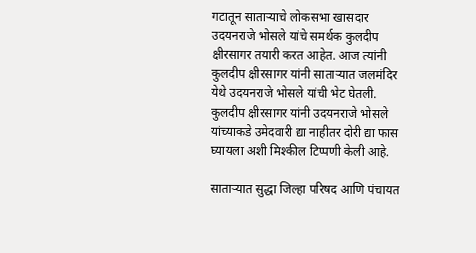गटातून साताऱ्याचे लोकसभा खासदार उदयनराजे भोसले यांचे समर्थक कुलदीप क्षीरसागर तयारी करत आहेत. आज त्यांनी कुलदीप क्षीरसागर यांनी साताऱ्यात जलमंदिर येथे उदयनराजे भोसले यांची भेट घेतली. कुलदीप क्षीरसागर यांनी उदयनराजे भोसले यांच्याकडे उमेदवारी द्या नाहीतर दोरी द्या फास घ्यायला अशी मिश्कील टिप्पणी केली आहे.

साताऱ्यात सुद्धा जिल्हा परिषद आणि पंचायत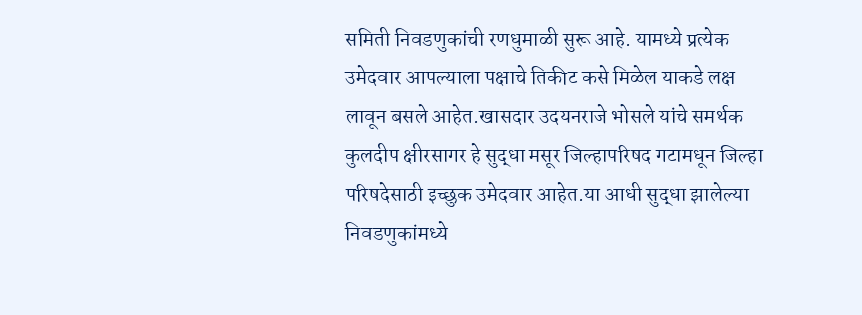समिती निवडणुकांची रणधुमाळी सुरू आहे. यामध्ये प्रत्येक उमेदवार आपल्याला पक्षाचे तिकीट कसे मिळेल याकडे लक्ष लावून बसले आहेत.खासदार उदयनराजे भोसले यांचे समर्थक कुलदीप क्षीरसागर हे सुद्धा मसूर जिल्हापरिषद गटामधून जिल्हा परिषदेसाठी इच्छुक उमेदवार आहेत.या आधी सुद्धा झालेल्या निवडणुकांमध्ये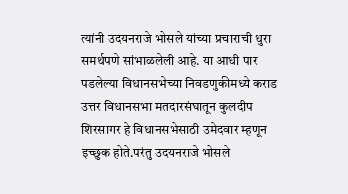त्यांनी उदयनराजे भोसले यांच्या प्रचाराची धुरा समर्थपणे सांभाळलेली आहे. या आधी पार पडलेल्या विधानसभेच्या निवडणुकीमध्ये कराड उत्तर विधानसभा मतदारसंघातून कुलदीप शिरसागर हे विधानसभेसाठी उमेदवार म्हणून इच्छुक होते.परंतु उदयनराजे भोसले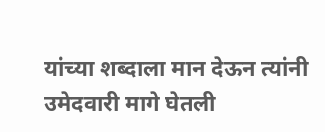यांच्या शब्दाला मान देऊन त्यांनी उमेदवारी मागे घेतली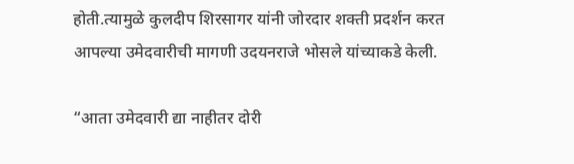होती.त्यामुळे कुलदीप शिरसागर यांनी जोरदार शक्ती प्रदर्शन करत आपल्या उमेदवारीची मागणी उदयनराजे भोसले यांच्याकडे केली.

“आता उमेदवारी द्या नाहीतर दोरी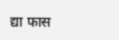द्या फास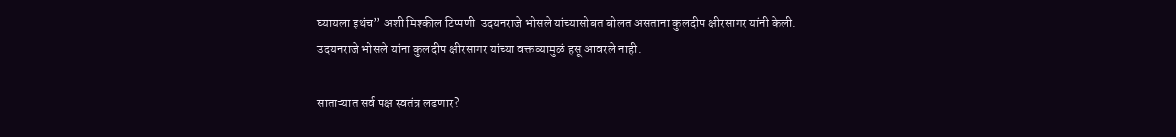घ्यायला इथंच” अशी मिश्कील टिप्पणी  उदयनराजे भोसले यांच्यासोबत बोलत असताना कुलदीप क्षीरसागर यांनी केली. उदयनराजे भोसले यांना कुलदीप क्षीरसागर यांच्या वक्तव्यामुळं हसू आवरले नाही.

साताऱ्यात सर्व पक्ष स्वतंत्र लढणार?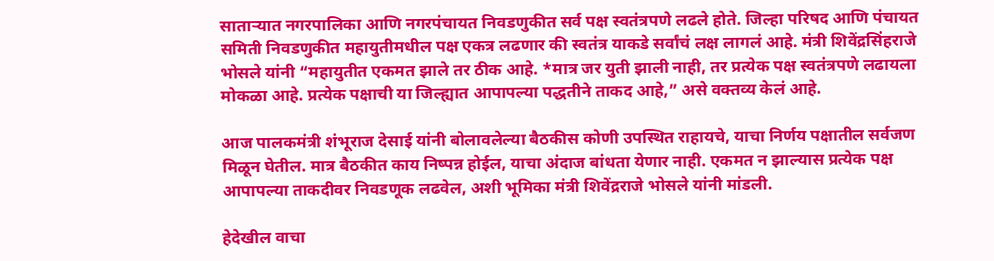साताऱ्यात नगरपालिका आणि नगरपंचायत निवडणुकीत सर्व पक्ष स्वतंत्रपणे लढले होते. जिल्हा परिषद आणि पंचायत समिती निवडणुकीत महायुतीमधील पक्ष एकत्र लढणार की स्वतंत्र याकडे सर्वांचं लक्ष लागलं आहे. मंत्री शिवेंद्रसिंहराजे भोसले यांनी “महायुतीत एकमत झाले तर ठीक आहे. *मात्र जर युती झाली नाही, तर प्रत्येक पक्ष स्वतंत्रपणे लढायला मोकळा आहे. प्रत्येक पक्षाची या जिल्ह्यात आपापल्या पद्धतीने ताकद आहे,” असे वक्तव्य केलं आहे.

आज पालकमंत्री शंभूराज देसाई यांनी बोलावलेल्या बैठकीस कोणी उपस्थित राहायचे, याचा निर्णय पक्षातील सर्वजण मिळून घेतील. मात्र बैठकीत काय निष्पन्न होईल, याचा अंदाज बांधता येणार नाही. एकमत न झाल्यास प्रत्येक पक्ष आपापल्या ताकदीवर निवडणूक लढवेल, अशी भूमिका मंत्री शिवेंद्रराजे भोसले यांनी मांडली.

हेदेखील वाचा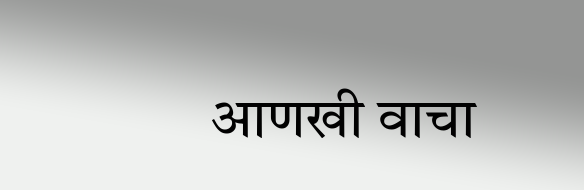आणखी वाचा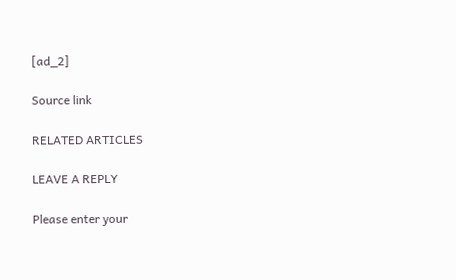[ad_2]

Source link

RELATED ARTICLES

LEAVE A REPLY

Please enter your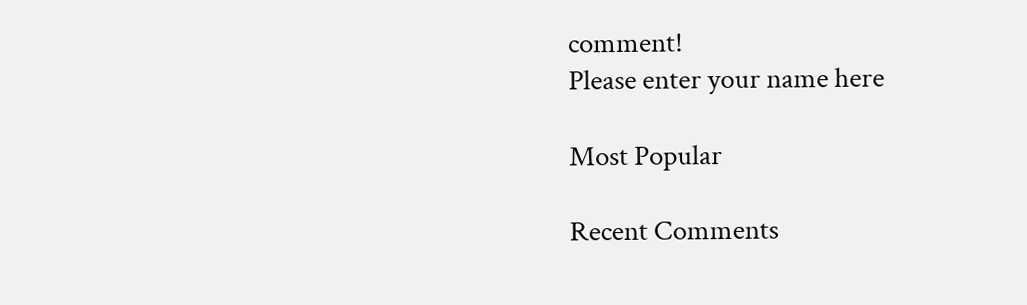comment!
Please enter your name here

Most Popular

Recent Comments